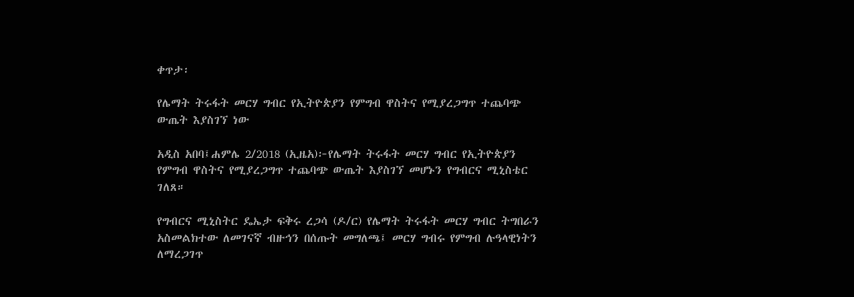ቀጥታ፡

የሌማት ትሩፋት መርሃ ግብር የኢትዮጵያን የምግብ ዋስትና የሚያረጋግጥ ተጨባጭ ውጤት እያስገኘ ነው

አዲስ አበባ፤ሐምሌ 2/2018 (ኢዜአ)፦የሌማት ትሩፋት መርሃ ግብር የኢትዮጵያን የምግብ ዋስትና የሚያረጋግጥ ተጨባጭ ውጤት እያስገኘ መሆኑን የግብርና ሚኒስቴር ገለጸ።

የግብርና ሚኒስትር ዴኤታ ፍቅሩ ረጋሳ (ዶ/ር) የሌማት ትሩፋት መርሃ ግብር ትግበራን አስመልክተው ለመገናኛ ብዙኅን በሰጡት መግለጫ፤ መርሃ ግብሩ የምግብ ሉዓላዊነትን ለማረጋገጥ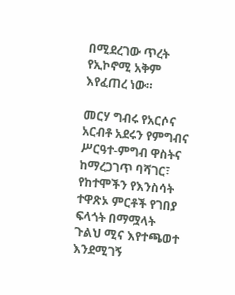በሚደረገው ጥረት የኢኮኖሚ አቅም እየፈጠረ ነው።

መርሃ ግብሩ የአርሶና አርብቶ አደሩን የምግብና ሥርዓተ-ምግብ ዋስትና ከማረጋገጥ ባሻገር፣ የከተሞችን የእንስሳት ተዋጽኦ ምርቶች የገበያ ፍላጎት በማሟላት ጉልህ ሚና እየተጫወተ እንደሚገኝ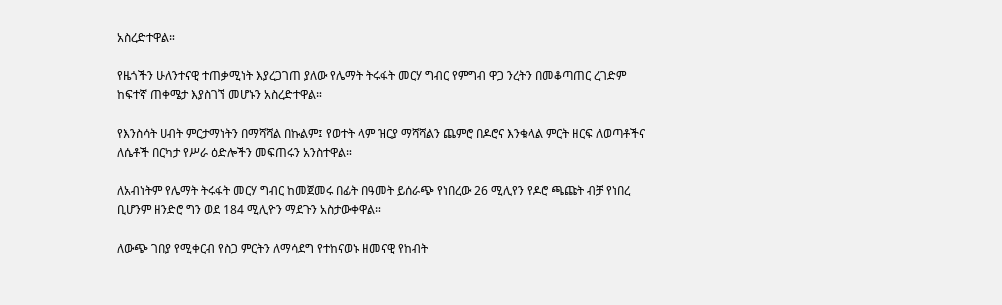አስረድተዋል።

የዜጎችን ሁለንተናዊ ተጠቃሚነት እያረጋገጠ ያለው የሌማት ትሩፋት መርሃ ግብር የምግብ ዋጋ ንረትን በመቆጣጠር ረገድም ከፍተኛ ጠቀሜታ እያስገኘ መሆኑን አስረድተዋል።

የእንስሳት ሀብት ምርታማነትን በማሻሻል በኩልም፤ የወተት ላም ዝርያ ማሻሻልን ጨምሮ በዶሮና እንቁላል ምርት ዘርፍ ለወጣቶችና ለሴቶች በርካታ የሥራ ዕድሎችን መፍጠሩን አንስተዋል።

ለአብነትም የሌማት ትሩፋት መርሃ ግብር ከመጀመሩ በፊት በዓመት ይሰራጭ የነበረው 26 ሚሊየን የዶሮ ጫጩት ብቻ የነበረ ቢሆንም ዘንድሮ ግን ወደ 184 ሚሊዮን ማደጉን አስታውቀዋል።

ለውጭ ገበያ የሚቀርብ የስጋ ምርትን ለማሳደግ የተከናወኑ ዘመናዊ የከብት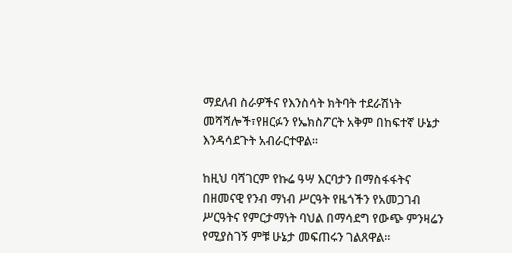ማደለብ ስራዎችና የእንስሳት ክትባት ተደራሽነት መሻሻሎች፣የዘርፉን የኤክስፖርት አቅም በከፍተኛ ሁኔታ እንዳሳደጉት አብራርተዋል።

ከዚህ ባሻገርም የኩሬ ዓሣ እርባታን በማስፋፋትና በዘመናዊ የንብ ማነብ ሥርዓት የዜጎችን የአመጋገብ ሥርዓትና የምርታማነት ባህል በማሳደግ የውጭ ምንዛሬን የሚያስገኝ ምቹ ሁኔታ መፍጠሩን ገልጸዋል።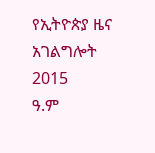የኢትዮጵያ ዜና አገልግሎት
2015
ዓ.ም